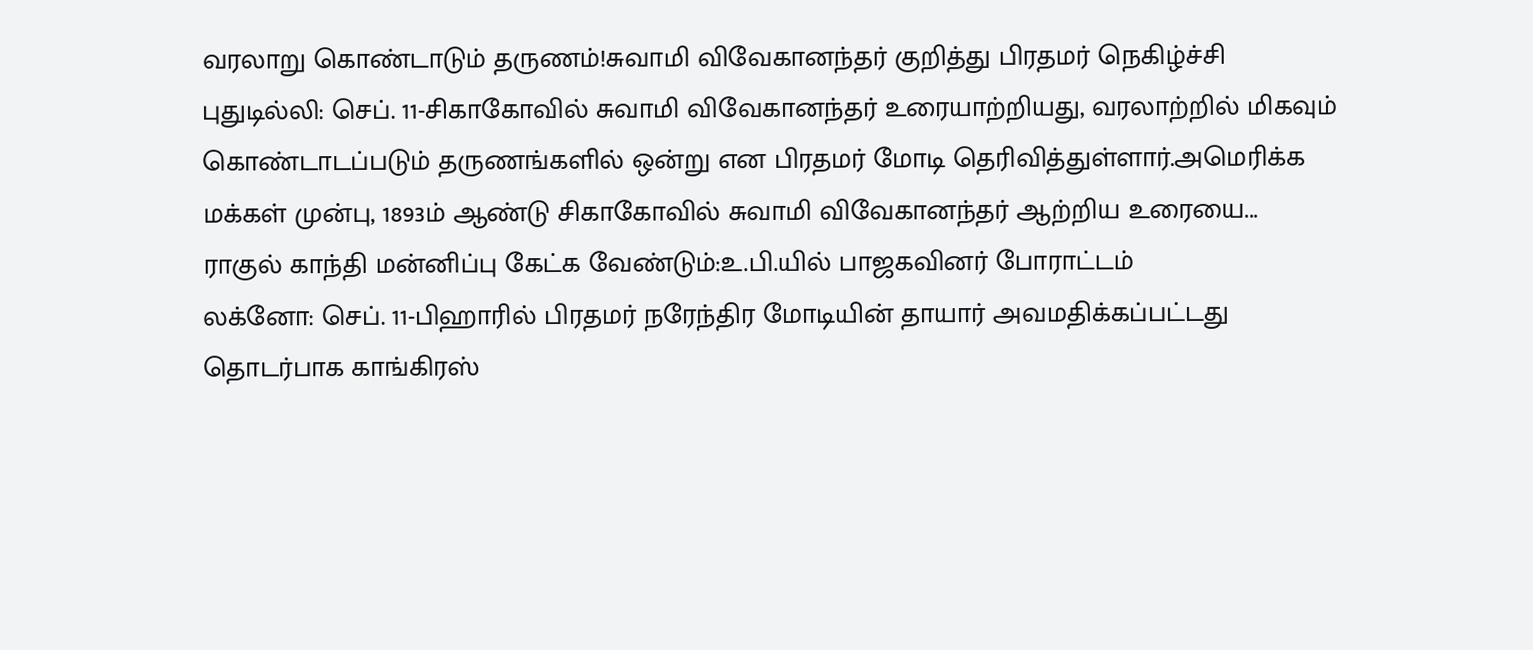வரலாறு கொண்டாடும் தருணம்!சுவாமி விவேகானந்தர் குறித்து பிரதமர் நெகிழ்ச்சி
புதுடில்லி: செப். 11-சிகாகோவில் சுவாமி விவேகானந்தர் உரையாற்றியது, வரலாற்றில் மிகவும் கொண்டாடப்படும் தருணங்களில் ஒன்று என பிரதமர் மோடி தெரிவித்துள்ளார்.அமெரிக்க மக்கள் முன்பு, 1893ம் ஆண்டு சிகாகோவில் சுவாமி விவேகானந்தர் ஆற்றிய உரையை...
ராகுல் காந்தி மன்னிப்பு கேட்க வேண்டும்:உ.பி.யில் பாஜகவினர் போராட்டம்
லக்னோ: செப். 11-பிஹாரில் பிரதமர் நரேந்திர மோடியின் தாயார் அவமதிக்கப்பட்டது தொடர்பாக காங்கிரஸ்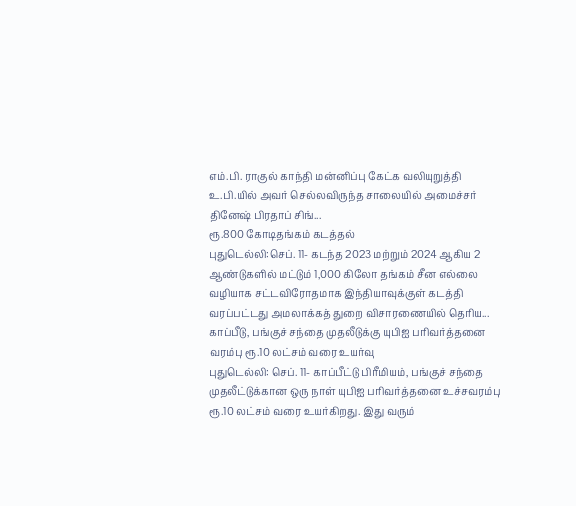எம்.பி. ராகுல் காந்தி மன்னிப்பு கேட்க வலியுறுத்தி உ.பி.யில் அவர் செல்லவிருந்த சாலையில் அமைச்சர் தினேஷ் பிரதாப் சிங்...
ரூ.800 கோடிதங்கம் கடத்தல்
புதுடெல்லி:செப். 11- கடந்த 2023 மற்றும் 2024 ஆகிய 2 ஆண்டுகளில் மட்டும் 1,000 கிலோ தங்கம் சீன எல்லை வழியாக சட்டவிரோதமாக இந்தியாவுக்குள் கடத்தி வரப்பட்டது அமலாக்கத் துறை விசாரணையில் தெரிய...
காப்பீடு, பங்குச் சந்தை முதலீடுக்கு யுபிஐ பரிவர்த்தனை வரம்பு ரூ.10 லட்சம் வரை உயர்வு
புதுடெல்லி: செப். 11- காப்பீட்டு பிரீமியம், பங்குச் சந்தை முதலீட்டுக்கான ஒரு நாள் யுபிஐ பரிவர்த்தனை உச்சவரம்பு ரூ.10 லட்சம் வரை உயர்கிறது. இது வரும்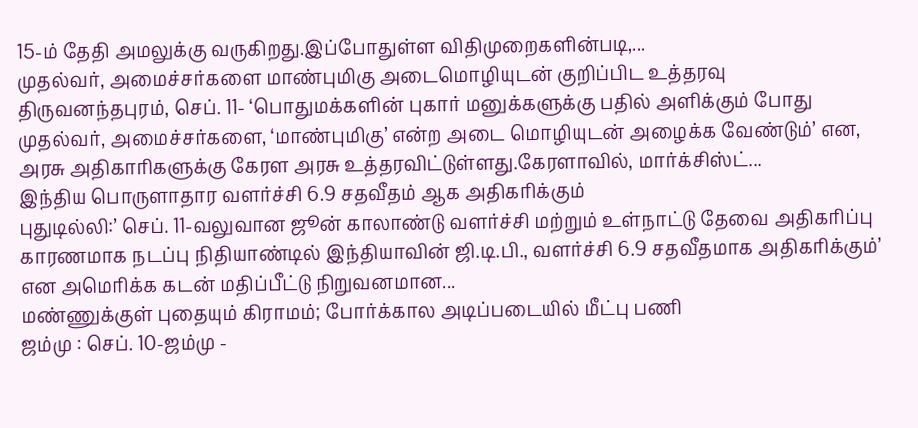15-ம் தேதி அமலுக்கு வருகிறது.இப்போதுள்ள விதிமுறைகளின்படி,...
முதல்வர், அமைச்சர்களை மாண்புமிகு அடைமொழியுடன் குறிப்பிட உத்தரவு
திருவனந்தபுரம், செப். 11- ‘பொதுமக்களின் புகார் மனுக்களுக்கு பதில் அளிக்கும் போது முதல்வர், அமைச்சர்களை, ‘மாண்புமிகு’ என்ற அடை மொழியுடன் அழைக்க வேண்டும்’ என, அரசு அதிகாரிகளுக்கு கேரள அரசு உத்தரவிட்டுள்ளது.கேரளாவில், மார்க்சிஸ்ட்...
இந்திய பொருளாதார வளர்ச்சி 6.9 சதவீதம் ஆக அதிகரிக்கும்
புதுடில்லி:’ செப். 11-வலுவான ஜூன் காலாண்டு வளர்ச்சி மற்றும் உள்நாட்டு தேவை அதிகரிப்பு காரணமாக நடப்பு நிதியாண்டில் இந்தியாவின் ஜி.டி.பி., வளர்ச்சி 6.9 சதவீதமாக அதிகரிக்கும்’ என அமெரிக்க கடன் மதிப்பீட்டு நிறுவனமான...
மண்ணுக்குள் புதையும் கிராமம்; போர்க்கால அடிப்படையில் மீட்பு பணி
ஜம்மு : செப். 10-ஜம்மு -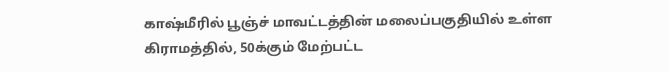காஷ்மீரில் பூஞ்ச் மாவட்டத்தின் மலைப்பகுதியில் உள்ள கிராமத்தில், 50க்கும் மேற்பட்ட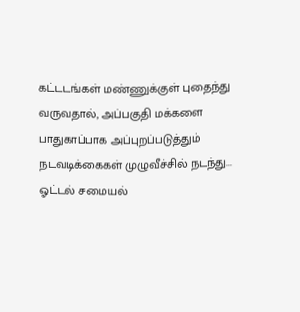கட்டடங்கள் மண்ணுக்குள் புதைந்து வருவதால், அப்பகுதி மக்களை பாதுகாப்பாக அப்புறப்படுத்தும் நடவடிக்கைகள் முழுவீச்சில் நடந்து...
ஓட்டல் சமையல்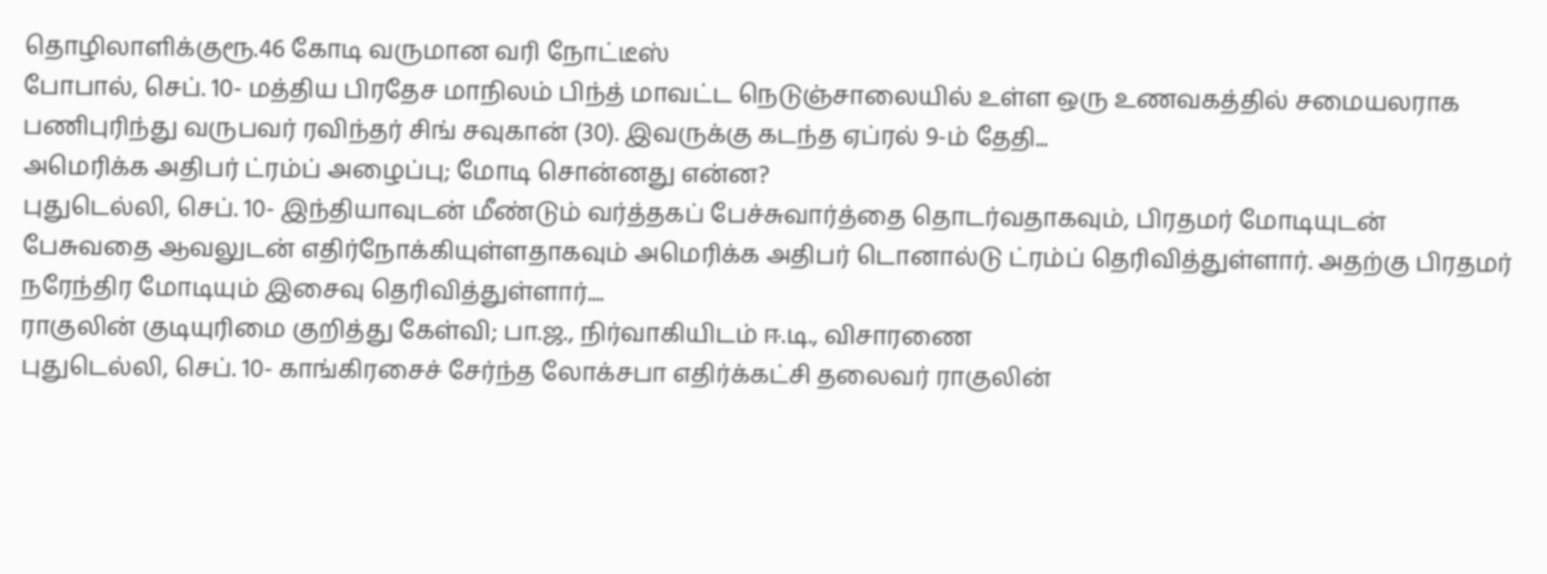தொழிலாளிக்குரூ.46 கோடி வருமான வரி நோட்டீஸ்
போபால், செப். 10- மத்திய பிரதேச மாநிலம் பிந்த் மாவட்ட நெடுஞ்சாலையில் உள்ள ஒரு உணவகத்தில் சமையலராக பணிபுரிந்து வருபவர் ரவிந்தர் சிங் சவுகான் (30). இவருக்கு கடந்த ஏப்ரல் 9-ம் தேதி...
அமெரிக்க அதிபர் ட்ரம்ப் அழைப்பு; மோடி சொன்னது என்ன?
புதுடெல்லி, செப். 10- இந்தியாவுடன் மீண்டும் வர்த்தகப் பேச்சுவார்த்தை தொடர்வதாகவும், பிரதமர் மோடியுடன் பேசுவதை ஆவலுடன் எதிர்நோக்கியுள்ளதாகவும் அமெரிக்க அதிபர் டொனால்டு ட்ரம்ப் தெரிவித்துள்ளார். அதற்கு பிரதமர் நரேந்திர மோடியும் இசைவு தெரிவித்துள்ளார்....
ராகுலின் குடியுரிமை குறித்து கேள்வி; பா.ஜ., நிர்வாகியிடம் ஈ.டி., விசாரணை
புதுடெல்லி, செப். 10- காங்கிரசைச் சேர்ந்த லோக்சபா எதிர்க்கட்சி தலைவர் ராகுலின்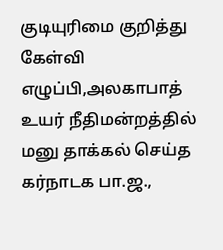குடியுரிமை குறித்து கேள்வி எழுப்பி,அலகாபாத் உயர் நீதிமன்றத்தில் மனு தாக்கல் செய்த கர்நாடக பா.ஜ.,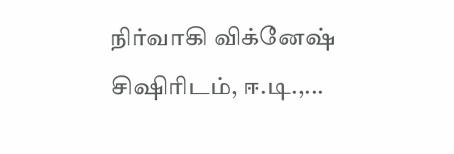நிர்வாகி விக்னேஷ் சிஷிரிடம், ஈ.டி.,...